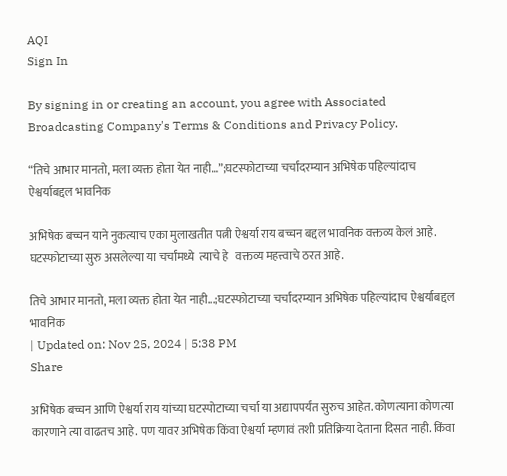AQI
Sign In

By signing in or creating an account, you agree with Associated Broadcasting Company's Terms & Conditions and Privacy Policy.

“तिचे आभार मानतो, मला व्यक्त होता येत नाही…”;घटस्फोटाच्या चर्चांदरम्यान अभिषेक पहिल्यांदाच ऐश्वर्याबद्दल भावनिक

अभिषेक बच्चन याने नुकत्याच एका मुलाखतीत पत्नी ऐश्वर्या राय बच्चन बद्दल भावनिक वक्तव्य केलं आहे.  घटस्फोटाच्या सुरु असलेल्या या चर्चांमध्ये  त्याचे हे   वक्तव्य महत्त्वाचे ठरत आहे.

तिचे आभार मानतो, मला व्यक्त होता येत नाही...;घटस्फोटाच्या चर्चांदरम्यान अभिषेक पहिल्यांदाच ऐश्वर्याबद्दल भावनिक
| Updated on: Nov 25, 2024 | 5:38 PM
Share

अभिषेक बच्चन आणि ऐश्वर्या राय यांच्या घटस्पोटाच्या चर्चा या अद्यापपर्यंत सुरुच आहेत. कोणत्याना कोणत्या कारणाने त्या वाढतच आहे. पण यावर अभिषेक किंवा ऐश्वर्या म्हणावं तशी प्रतिक्रिया देताना दिसत नाही. किंवा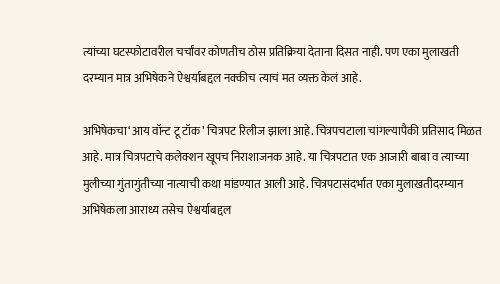त्यांच्या घटस्फोटावरील चर्चांवर कोणतीच ठोस प्रतिक्रिया देताना दिसत नाही. पण एका मुलाखती दरम्यान मात्र अभिषेकने ऐश्वर्याबद्दल नक्कीच त्याचं मत व्यक्त केलं आहे.

अभिषेकचा‘आय वॉन्ट टू टॉक’ चित्रपट रिलीज झाला आहे. चित्रपचटाला चांगल्यापैकी प्रतिसाद मिळत आहे. मात्र चित्रपटाचे कलेक्शन खूपच निराशाजनक आहे. या चित्रपटात एक आजारी बाबा व त्याच्या मुलीच्या गुंतागुंतीच्या नात्याची कथा मांडण्यात आली आहे. चित्रपटासंदर्भात एका मुलाखतीदरम्यान अभिषेकला आराध्य तसेच ऐश्वर्याबद्दल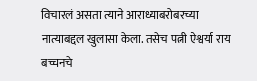विचारलं असता त्याने आराध्याबरोबरच्या नात्याबद्दल खुलासा केला. तसेच पत्नी ऐश्वर्या राय बच्चनचे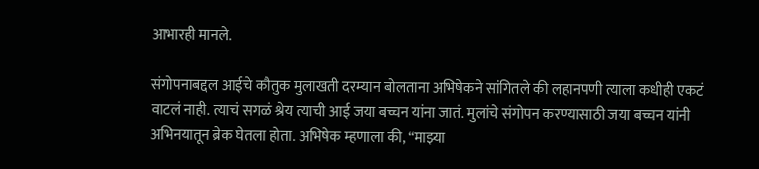आभारही मानले.

संगोपनाबद्दल आईचे कौतुक मुलाखती दरम्यान बोलताना अभिषेकने सांगितले की लहानपणी त्याला कधीही एकटं वाटलं नाही. त्याचं सगळं श्रेय त्याची आई जया बच्चन यांना जातं. मुलांचे संगोपन करण्यासाठी जया बच्चन यांनी अभिनयातून ब्रेक घेतला होता. अभिषेक म्हणाला की, “माझ्या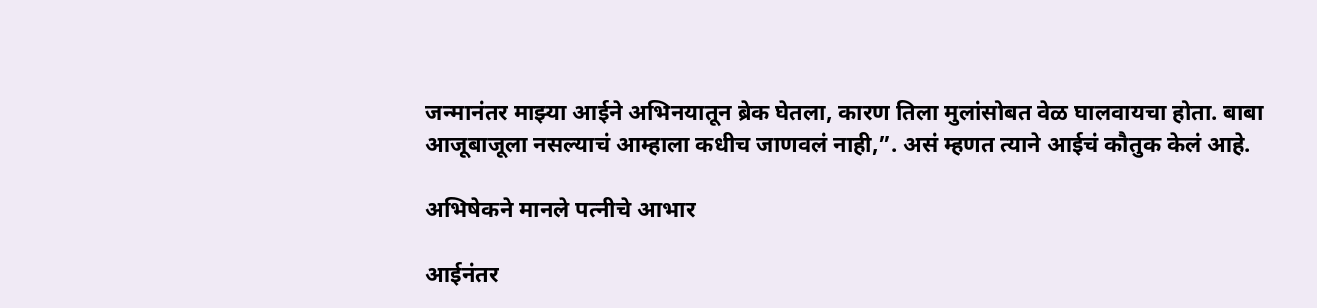जन्मानंतर माझ्या आईने अभिनयातून ब्रेक घेतला, कारण तिला मुलांसोबत वेळ घालवायचा होता. बाबा आजूबाजूला नसल्याचं आम्हाला कधीच जाणवलं नाही,”. असं म्हणत त्याने आईचं कौतुक केलं आहे.

अभिषेकने मानले पत्नीचे आभार

आईनंतर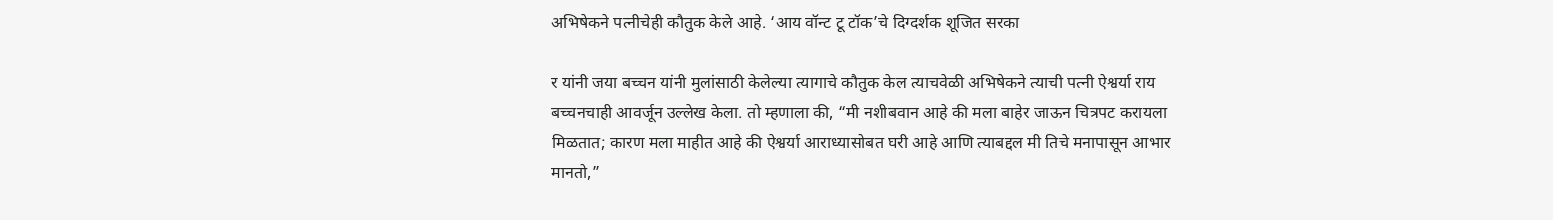अभिषेकने पत्नीचेही कौतुक केले आहे. ‘आय वॉन्ट टू टॉक’चे दिग्दर्शक शूजित सरका

र यांनी जया बच्चन यांनी मुलांसाठी केलेल्या त्यागाचे कौतुक केल त्याचवेळी अभिषेकने त्याची पत्नी ऐश्वर्या राय बच्चनचाही आवर्जून उल्लेख केला. तो म्हणाला की, “मी नशीबवान आहे की मला बाहेर जाऊन चित्रपट करायला मिळतात; कारण मला माहीत आहे की ऐश्वर्या आराध्यासोबत घरी आहे आणि त्याबद्दल मी तिचे मनापासून आभार मानतो,”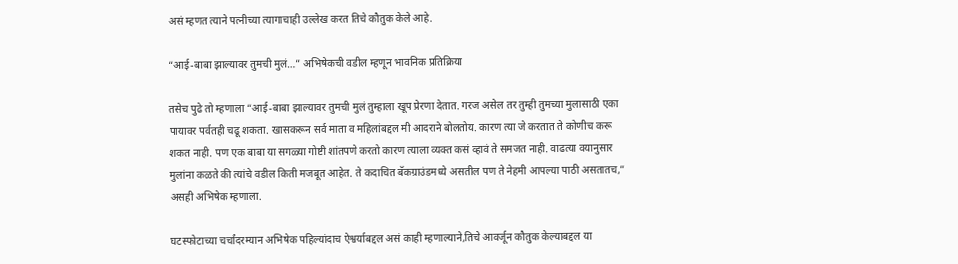असं म्हणत त्याने पत्नीच्या त्यागाचाही उल्लेख करत तिचे कौतुक केले आहे.

“आई-बाबा झाल्यावर तुमची मुलं…” अभिषेकची वडील म्हणून भावनिक प्रतिक्रिया

तसेच पुढे तो म्हणाला “आई-बाबा झाल्यावर तुमची मुलं तुम्हाला खूप प्रेरणा देतात. गरज असेल तर तुम्ही तुमच्या मुलासाठी एका पायावर पर्वतही चढू शकता. खासकरून सर्व माता व महिलांबद्दल मी आदराने बोलतोय. कारण त्या जे करतात ते कोणीच करू शकत नाही. पण एक बाबा या सगळ्या गोष्टी शांतपणे करतो कारण त्याला व्यक्त कसं व्हावं ते समजत नाही. वाढत्या वयानुसार मुलांना कळते की त्यांचे वडील किती मजबूत आहेत. ते कदाचित बॅकग्राउंडमध्ये असतील पण ते नेहमी आपल्या पाठी असतातच,” असही अभिषेक म्हणाला.

घटस्फोटाच्या चर्चांदरम्यान अभिषेक पहिल्यांदाच ऐश्वर्याबद्दल असं काही म्हणाल्याने,तिचे आवर्जून कौतुक केल्याबद्दल या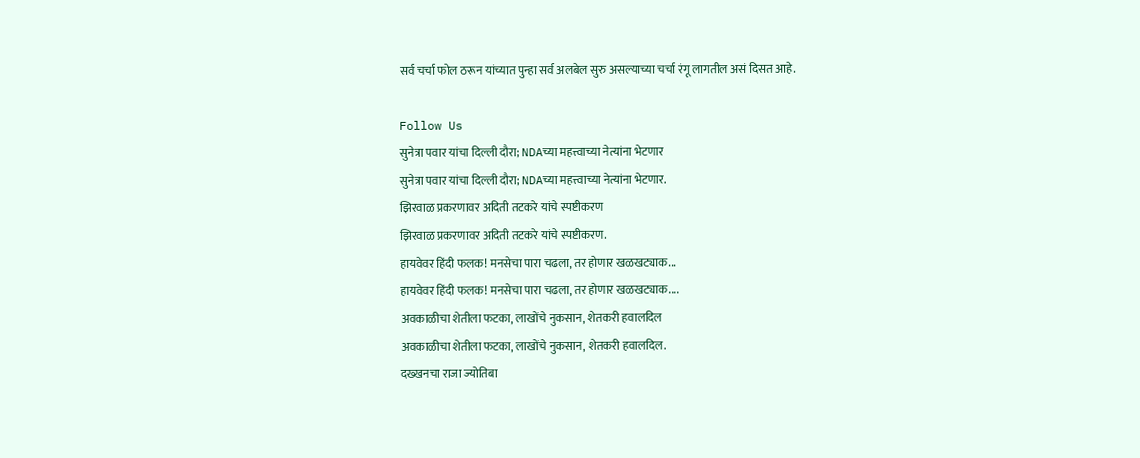सर्व चर्चा फोल ठरून यांच्यात पुन्हा सर्व अलबेल सुरु असल्याच्या चर्चा रंगू लागतील असं दिसत आहे.

Follow Us
सुनेत्रा पवार यांचा दिल्ली दौरा; NDAच्या महत्त्वाच्या नेत्यांना भेटणार
सुनेत्रा पवार यांचा दिल्ली दौरा; NDAच्या महत्त्वाच्या नेत्यांना भेटणार.
झिरवाळ प्रकरणावर अदिती तटकरे यांचे स्पष्टीकरण
झिरवाळ प्रकरणावर अदिती तटकरे यांचे स्पष्टीकरण.
हायवेवर हिंदी फलक! मनसेचा पारा चढला, तर होणार खळखट्याक...
हायवेवर हिंदी फलक! मनसेचा पारा चढला, तर होणार खळखट्याक....
अवकाळीचा शेतीला फटका, लाखोंचे नुकसान, शेतकरी हवालदिल
अवकाळीचा शेतीला फटका, लाखोंचे नुकसान, शेतकरी हवालदिल.
दख्खनचा राजा ज्योतिबा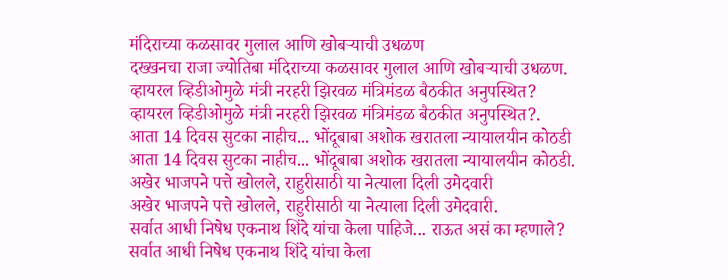मंदिराच्या कळसावर गुलाल आणि खोबऱ्याची उधळण
दख्खनचा राजा ज्योतिबा मंदिराच्या कळसावर गुलाल आणि खोबऱ्याची उधळण.
व्हायरल व्हिडीओमुळे मंत्री नरहरी झिरवळ मंत्रिमंडळ बैठकीत अनुपस्थित?
व्हायरल व्हिडीओमुळे मंत्री नरहरी झिरवळ मंत्रिमंडळ बैठकीत अनुपस्थित?.
आता 14 दिवस सुटका नाहीच... भोंदूबाबा अशोक खरातला न्यायालयीन कोठडी
आता 14 दिवस सुटका नाहीच... भोंदूबाबा अशोक खरातला न्यायालयीन कोठडी.
अखेर भाजपने पत्ते खोलले, राहुरीसाठी या नेत्याला दिली उमेदवारी
अखेर भाजपने पत्ते खोलले, राहुरीसाठी या नेत्याला दिली उमेदवारी.
सर्वात आधी निषेध एकनाथ शिंदे यांचा केला पाहिजे... राऊत असं का म्हणाले?
सर्वात आधी निषेध एकनाथ शिंदे यांचा केला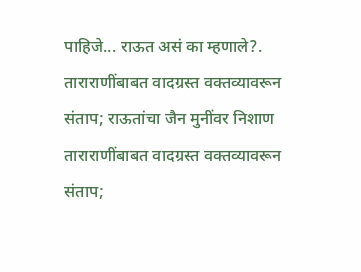पाहिजे... राऊत असं का म्हणाले?.
ताराराणींबाबत वादग्रस्त वक्तव्यावरून संताप; राऊतांचा जैन मुनींवर निशाण
ताराराणींबाबत वादग्रस्त वक्तव्यावरून संताप;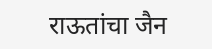राऊतांचा जैन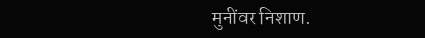मुनींवर निशाण.